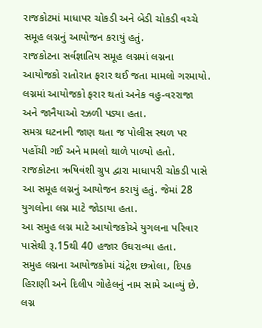રાજકોટમાં માધાપર ચોકડી અને બેડી ચોકડી વચ્ચે સમૂહ લગ્નનું આયોજન કરાયું હતું.
રાજકોટના સર્વજ્ઞાતિય સમૂહ લગ્નમાં લગ્નના આયોજકો રાતોરાત ફરાર થઈ જતા મામલો ગરમાયો.
લગ્નમાં આયોજકો ફરાર થતાં અનેક વહુ-વરરાજા અને જાનૈયાઓ રઝળી પડ્યા હતા.
સમગ્ર ઘટનાની જાણ થતા જ પોલીસ સ્થળ પર પહોંચી ગઈ અને મામલો થાળે પાળ્યો હતો.
રાજકોટના ઋષિવંશી ગ્રુપ દ્વારા માધાપરી ચોકડી પાસે આ સમૂહ લગ્નનું આયોજન કરાયું હતું. જેમાં 28 યુગલોના લગ્ન માટે જોડાયા હતા.
આ સમુહ લગ્ન માટે આયોજકોએ યુગલના પરિવાર પાસેથી રૂ.15થી 40 હજાર ઉઘરાવ્યા હતા.
સમુહ લગ્નના આયોજકોમાં ચંદ્રેશ છત્રોલા, દિપક હિરાણી અને દિલીપ ગોહેલનું નામ સામે આવ્યું છે.
લગ્ન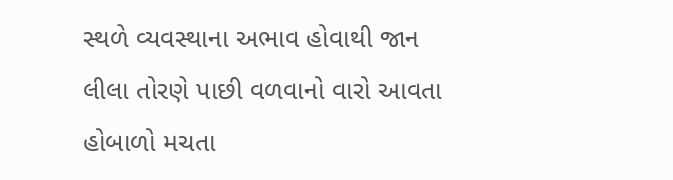સ્થળે વ્યવસ્થાના અભાવ હોવાથી જાન લીલા તોરણે પાછી વળવાનો વારો આવતા હોબાળો મચતા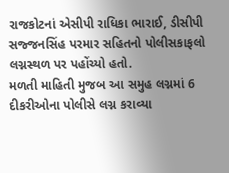રાજકોટનાં એસીપી રાધિકા ભારાઈ, ડીસીપી સજ્જનસિંહ પરમાર સહિતનો પોલીસકાફલો લગ્નસ્થળ પર પહોંચ્યો હતો.
મળતી માહિતી મુજબ આ સમુહ લગ્નમાં 6 દીકરીઓના પોલીસે લગ્ન કરાવ્યા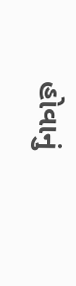હોવાનું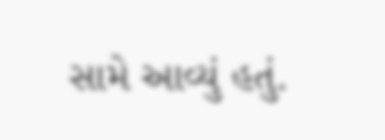સામે આવ્યું હતું.